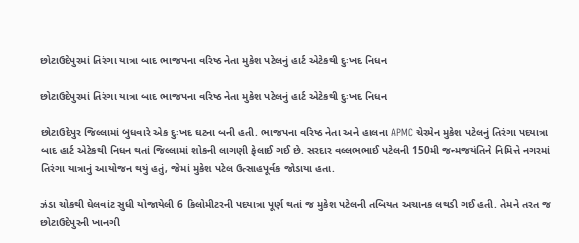છોટાઉદેપુરમાં તિરંગા યાત્રા બાદ ભાજપના વરિષ્ઠ નેતા મુકેશ પટેલનું હાર્ટ એટેકથી દુઃખદ નિધન

છોટાઉદેપુરમાં તિરંગા યાત્રા બાદ ભાજપના વરિષ્ઠ નેતા મુકેશ પટેલનું હાર્ટ એટેકથી દુઃખદ નિધન

છોટાઉદેપુર જિલ્લામાં બુધવારે એક દુઃખદ ઘટના બની હતી. ભાજપના વરિષ્ઠ નેતા અને હાલના APMC ચેરમેન મુકેશ પટેલનું તિરંગા પદયાત્રા બાદ હાર્ટ એટેકથી નિધન થતાં જિલ્લામાં શોકની લાગણી ફેલાઈ ગઈ છે. સરદાર વલ્લભભાઈ પટેલની 150મી જન્મજયંતિને નિમિત્તે નગરમાં તિરંગા યાત્રાનું આયોજન થયું હતું, જેમાં મુકેશ પટેલ ઉત્સાહપૂર્વક જોડાયા હતા.

ઝંડા ચોકથી ઘેલવાંટ સુધી યોજાયેલી 6 કિલોમીટરની પદયાત્રા પૂર્ણ થતાં જ મુકેશ પટેલની તબિયત અચાનક લથડી ગઈ હતી. તેમને તરત જ છોટાઉદેપુરની ખાનગી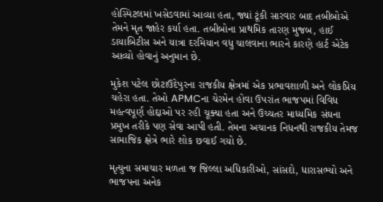હોસ્પિટલમાં ખસેડવામાં આવ્યા હતા, જ્યાં ટૂંકી સારવાર બાદ તબીબોએ તેમને મૃત જાહેર કર્યા હતા. તબીબોના પ્રાથમિક તારણ મુજબ, હાઈ ડાયાબિટીસ અને યાત્રા દરમિયાન વધુ ચાલવાના ભારને કારણે હાર્ટ એટેક આવ્યો હોવાનું અનુમાન છે.

મુકેશ પટેલ છોટાઉદેપુરના રાજકીય ક્ષેત્રમાં એક પ્રભાવશાળી અને લોકપ્રિય ચહેરા હતા. તેઓ APMCના ચેરમેન હોવા ઉપરાંત ભાજપમાં વિવિધ મહત્વપૂર્ણ હોદ્દાઓ પર રહી ચૂક્યા હતા અને ઉચ્ચતર માધ્યમિક સંઘના પ્રમુખ તરીકે પણ સેવા આપી હતી. તેમના અચાનક નિધનથી રાજકીય તેમજ સામાજિક ક્ષેત્રે ભારે શોક છવાઈ ગયો છે.

મૃત્યુના સમાચાર મળતા જ જિલ્લા અધિકારીઓ, સાંસદો, ધારાસભ્યો અને ભાજપના અનેક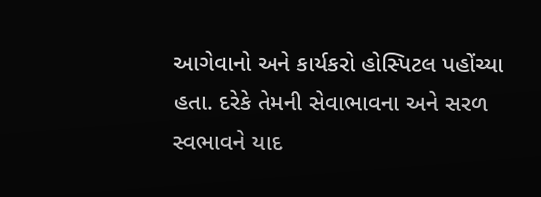આગેવાનો અને કાર્યકરો હોસ્પિટલ પહોંચ્યા હતા. દરેકે તેમની સેવાભાવના અને સરળ સ્વભાવને યાદ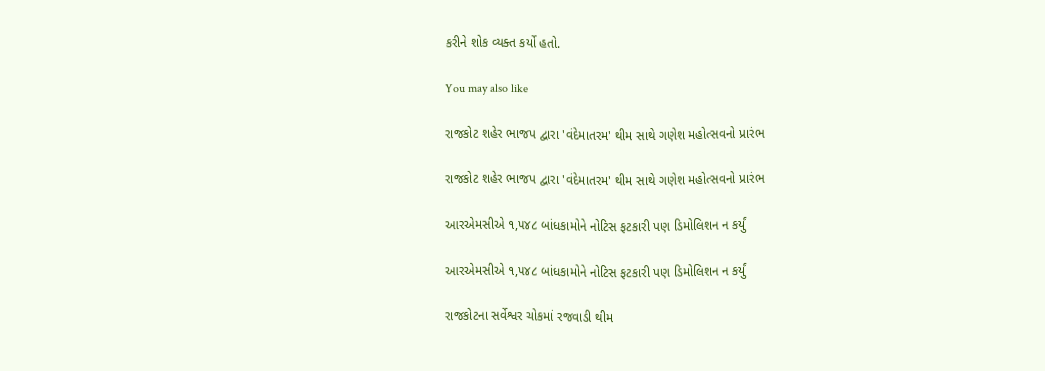કરીને શોક વ્યક્ત કર્યો હતો.

You may also like

રાજકોટ શહેર ભાજપ દ્વારા 'વંદેમાતરમ' થીમ સાથે ગણેશ મહોત્સવનો પ્રારંભ

રાજકોટ શહેર ભાજપ દ્વારા 'વંદેમાતરમ' થીમ સાથે ગણેશ મહોત્સવનો પ્રારંભ

આરએમસીએ ૧,૫૪૮ બાંધકામોને નોટિસ ફટકારી પણ ડિમોલિશન ન કર્યું

આરએમસીએ ૧,૫૪૮ બાંધકામોને નોટિસ ફટકારી પણ ડિમોલિશન ન કર્યું

રાજકોટના સર્વેશ્વર ચોકમાં રજવાડી થીમ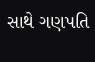સાથે ગણપતિ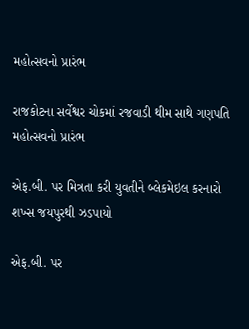મહોત્સવનો પ્રારંભ

રાજકોટના સર્વેશ્વર ચોકમાં રજવાડી થીમ સાથે ગણપતિ મહોત્સવનો પ્રારંભ

એફ.બી. પર મિત્રતા કરી યુવતીને બ્લેકમેઇલ કરનારો શખ્સ જયપુરથી ઝડપાયો

એફ.બી. પર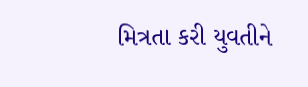મિત્રતા કરી યુવતીને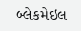બ્લેકમેઇલ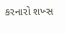કરનારો શખ્સ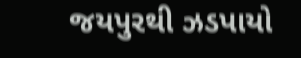જયપુરથી ઝડપાયો